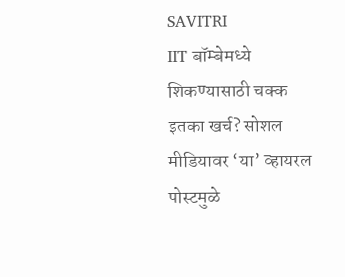SAVITRI
IIT बॉम्बेमध्ये शिकण्यासाठी चक्क इतका खर्च? सोशल मीडियावर ‘या’ व्हायरल पोस्टमुळे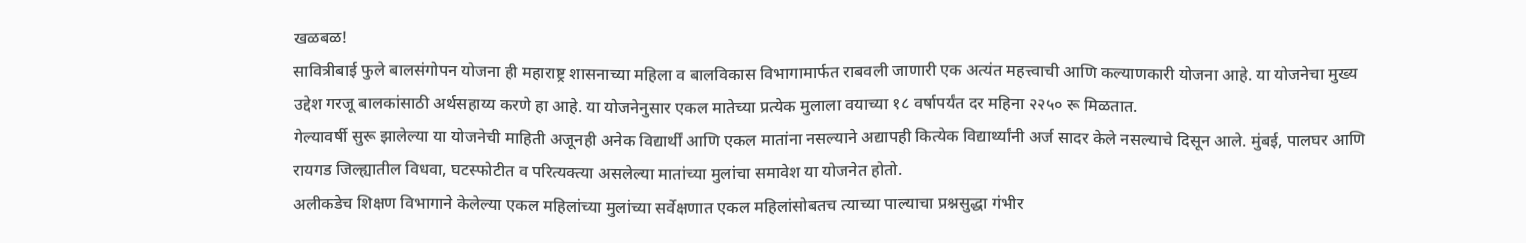खळबळ!
सावित्रीबाई फुले बालसंगोपन योजना ही महाराष्ट्र शासनाच्या महिला व बालविकास विभागामार्फत राबवली जाणारी एक अत्यंत महत्त्वाची आणि कल्याणकारी योजना आहे. या योजनेचा मुख्य उद्देश गरजू बालकांसाठी अर्थसहाय्य करणे हा आहे. या योजनेनुसार एकल मातेच्या प्रत्येक मुलाला वयाच्या १८ वर्षापर्यंत दर महिना २२५० रू मिळतात.
गेल्यावर्षी सुरू झालेल्या या योजनेची माहिती अजूनही अनेक विद्यार्थीं आणि एकल मातांना नसल्याने अद्यापही कित्येक विद्यार्थ्यांनी अर्ज सादर केले नसल्याचे दिसून आले. मुंबई, पालघर आणि रायगड जिल्ह्यातील विधवा, घटस्फोटीत व परित्यक्त्या असलेल्या मातांच्या मुलांचा समावेश या योजनेत होतो.
अलीकडेच शिक्षण विभागाने केलेल्या एकल महिलांच्या मुलांच्या सर्वेक्षणात एकल महिलांसोबतच त्याच्या पाल्याचा प्रश्नसुद्धा गंभीर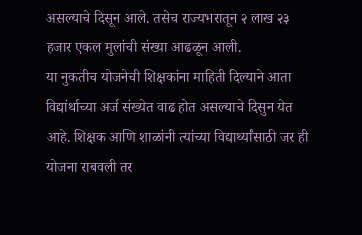असल्याचे दिसून आले. तसेच राज्यभरातून २ लाख २३ हजार एकल मुलांची संख्या आढळून आली.
या नुकतीच योजनेची शिक्षकांना माहिती दिल्याने आता विद्यांर्थाच्या अर्ज संख्येत वाढ होत असल्याचे दिसुन येत आहे. शिक्षक आणि शाळांनी त्यांच्या विद्यार्थ्यांसाठी जर ही योजना राबवली तर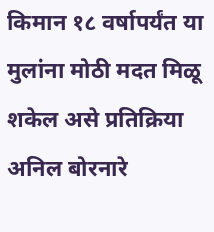किमान १८ वर्षापर्यंत या मुलांना मोठी मदत मिळू शकेल असे प्रतिक्रिया अनिल बोरनारे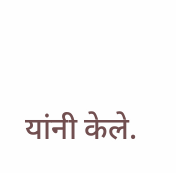यांनी केले.